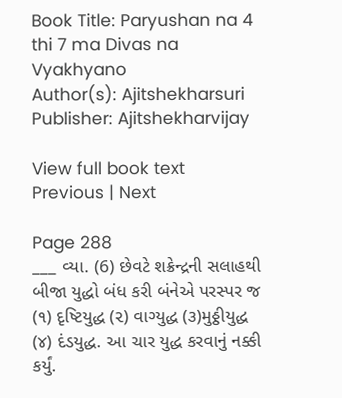Book Title: Paryushan na 4 thi 7 ma Divas na Vyakhyano
Author(s): Ajitshekharsuri
Publisher: Ajitshekharvijay

View full book text
Previous | Next

Page 288
___ વ્યા. (6) છેવટે શક્રેન્દ્રની સલાહથી બીજા યુદ્ધો બંધ કરી બંનેએ પરસ્પર જ (૧) દૃષ્ટિયુદ્ધ (૨) વાગ્યુદ્ધ (૩)મુઠ્ઠીયુદ્ધ (૪) દંડયુદ્ધ. આ ચાર યુદ્ધ કરવાનું નક્કી કર્યું.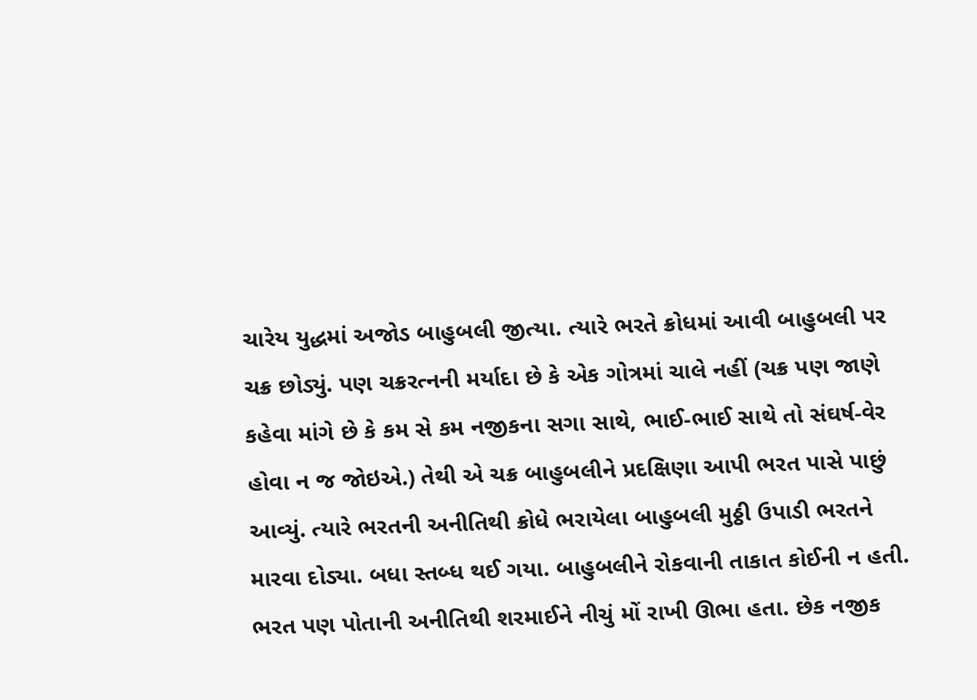ચારેય યુદ્ધમાં અજોડ બાહુબલી જીત્યા. ત્યારે ભરતે ક્રોધમાં આવી બાહુબલી પર ચક્ર છોડ્યું. પણ ચક્રરત્નની મર્યાદા છે કે એક ગોત્રમાં ચાલે નહીં (ચક્ર પણ જાણે કહેવા માંગે છે કે કમ સે કમ નજીકના સગા સાથે, ભાઈ-ભાઈ સાથે તો સંઘર્ષ-વેર હોવા ન જ જોઇએ.) તેથી એ ચક્ર બાહુબલીને પ્રદક્ષિણા આપી ભરત પાસે પાછું આવ્યું. ત્યારે ભરતની અનીતિથી ક્રોધે ભરાયેલા બાહુબલી મુઠ્ઠી ઉપાડી ભરતને મારવા દોડ્યા. બધા સ્તબ્ધ થઈ ગયા. બાહુબલીને રોકવાની તાકાત કોઈની ન હતી. ભરત પણ પોતાની અનીતિથી શરમાઈને નીચું મોં રાખી ઊભા હતા. છેક નજીક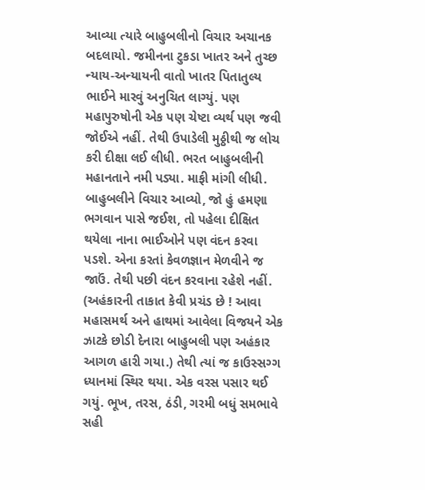આવ્યા ત્યારે બાહુબલીનો વિચાર અચાનક બદલાયો. જમીનના ટુકડા ખાતર અને તુચ્છ ન્યાય-અન્યાયની વાતો ખાતર પિતાતુલ્ય ભાઈને મારવું અનુચિત લાગ્યું. પણ મહાપુરુષોની એક પણ ચેષ્ટા વ્યર્થ પણ જવી જોઈએ નહીં. તેથી ઉપાડેલી મુઠ્ઠીથી જ લોચ કરી દીક્ષા લઈ લીધી. ભરત બાહુબલીની મહાનતાને નમી પડ્યા. માફી માંગી લીધી. બાહુબલીને વિચાર આવ્યો, જો હું હમણા ભગવાન પાસે જઈશ, તો પહેલા દીક્ષિત થયેલા નાના ભાઈઓને પણ વંદન કરવા પડશે. એના કરતાં કેવળજ્ઞાન મેળવીને જ જાઉં. તેથી પછી વંદન કરવાના રહેશે નહીં. (અહંકારની તાકાત કેવી પ્રચંડ છે ! આવા મહાસમર્થ અને હાથમાં આવેલા વિજયને એક ઝાટકે છોડી દેનારા બાહુબલી પણ અહંકાર આગળ હારી ગયા.) તેથી ત્યાં જ કાઉસ્સગ્ગ ધ્યાનમાં સ્થિર થયા. એક વરસ પસાર થઈ ગયું. ભૂખ, તરસ, ઠંડી, ગરમી બધું સમભાવે સહી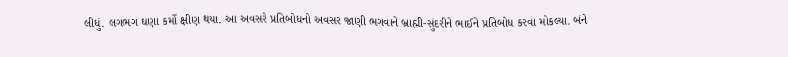લીધું. લગભગ ઘણા કર્મો ક્ષીણ થયા. આ અવસરે પ્રતિબોધનો અવસર જાણી ભગવાને બ્રાહ્મી-સુંદરીને ભાઈને પ્રતિબોધ કરવા મોકલ્યા. બંને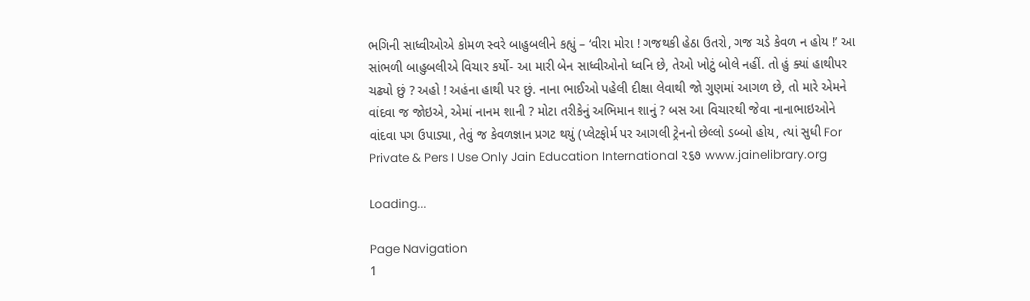ભગિની સાધ્વીઓએ કોમળ સ્વરે બાહુબલીને કહ્યું – ‘વીરા મોરા ! ગજથકી હેઠા ઉતરો, ગજ ચડે કેવળ ન હોય !’ આ સાંભળી બાહુબલીએ વિચાર કર્યો- આ મારી બેન સાધ્વીઓનો ધ્વનિ છે, તેઓ ખોટું બોલે નહીં. તો હું ક્યાં હાથીપર ચઢ્યો છું ? અહો ! અહંના હાથી પર છું. નાના ભાઈઓ પહેલી દીક્ષા લેવાથી જો ગુણમાં આગળ છે, તો મારે એમને વાંદવા જ જોઇએ, એમાં નાનમ શાની ? મોટા તરીકેનું અભિમાન શાનું ? બસ આ વિચારથી જેવા નાનાભાઇઓને વાંદવા પગ ઉપાડ્યા, તેવું જ કેવળજ્ઞાન પ્રગટ થયું (પ્લેટફોર્મ પર આગલી ટ્રેનનો છેલ્લો ડબ્બો હોય, ત્યાં સુધી For Private & Pers I Use Only Jain Education International ૨૬૭ www.jainelibrary.org

Loading...

Page Navigation
1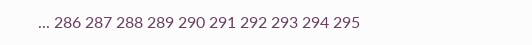... 286 287 288 289 290 291 292 293 294 295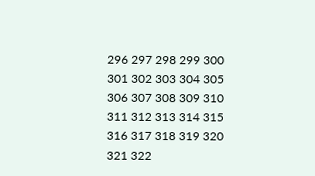296 297 298 299 300 301 302 303 304 305 306 307 308 309 310 311 312 313 314 315 316 317 318 319 320 321 322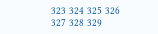323 324 325 326 327 328 329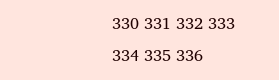330 331 332 333 334 335 336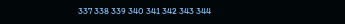337 338 339 340 341 342 343 344